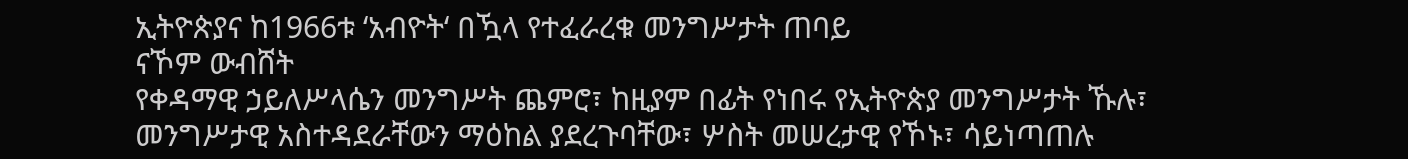ኢትዮጵያና ከ1966ቱ ‘አብዮት‘ በዃላ የተፈራረቁ መንግሥታት ጠባይ
ናኾም ውብሸት
የቀዳማዊ ኃይለሥላሴን መንግሥት ጨምሮ፣ ከዚያም በፊት የነበሩ የኢትዮጵያ መንግሥታት ኹሉ፣ መንግሥታዊ አስተዳደራቸውን ማዕከል ያደረጉባቸው፣ ሦስት መሠረታዊ የኾኑ፣ ሳይነጣጠሉ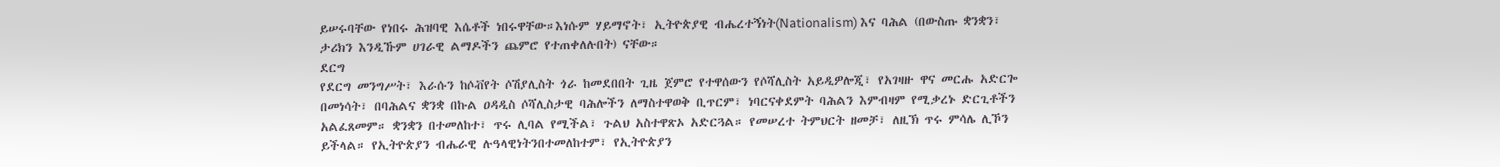ይሠሩባቸው የነበሩ ሕዝባዊ እሴቶች ነበሩዋቸው።እነሱም ሃይማኖት፣ ኢትዮጵያዊ ብሔረተኝነት(Nationalism) እና ባሕል (በውስጡ ቋንቋን፣ ታሪክን እንዲኹም ሀገራዊ ልማዶችን ጨምሮ የተጠቀለሉበት) ናቸው።
ደርግ
የደርግ መንግሥት፣ እራሱን ከሶቭየት ሶሽያሊስት ጎራ ከመደበበት ጊዜ ጀምሮ የተዋሰውን የሶሻሊስት አይዲዎሎጂ፣ የአገዛዙ ዋና መርሑ አድርጐ በመነሳት፣ በባሕልና ቋንቋ በኩል ዐዳዲስ ሶሻሊስታዊ ባሕሎችን ለማስተዋወቅ ቢጥርም፣ ነባርናቀደምት ባሕልን እምብዛም የሚቃረኑ ድርጊቶችን አልፈጸመም። ቋንቋን በተመለከተ፣ ጥሩ ሊባል የሚችል፣ ጉልህ አስተዋጽኦ አድርጓል። የመሠረተ ትምህርት ዘመቻ፣ ለዚኽ ጥሩ ምሳሌ ሊኾን ይችላል። የኢትዮጵያን ብሔራዊ ሉዓላዊነትንበተመለከተም፣ የኢትዮጵያን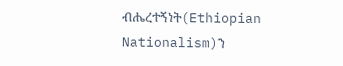ብሔረተኝነት(Ethiopian Nationalism)ን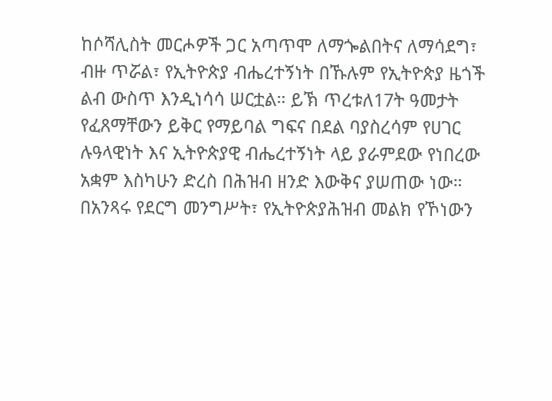ከሶሻሊስት መርሖዎች ጋር አጣጥሞ ለማጐልበትና ለማሳደግ፣ ብዙ ጥሯል፣ የኢትዮጵያ ብሔረተኝነት በኹሉም የኢትዮጵያ ዜጎች ልብ ውስጥ እንዲነሳሳ ሠርቷል። ይኽ ጥረቱለ17ት ዓመታት የፈጸማቸውን ይቅር የማይባል ግፍና በደል ባያስረሳም የሀገር ሉዓላዊነት እና ኢትዮጵያዊ ብሔረተኝነት ላይ ያራምደው የነበረው አቋም እስካሁን ድረስ በሕዝብ ዘንድ እውቅና ያሠጠው ነው። በአንጻሩ የደርግ መንግሥት፣ የኢትዮጵያሕዝብ መልክ የኾነውን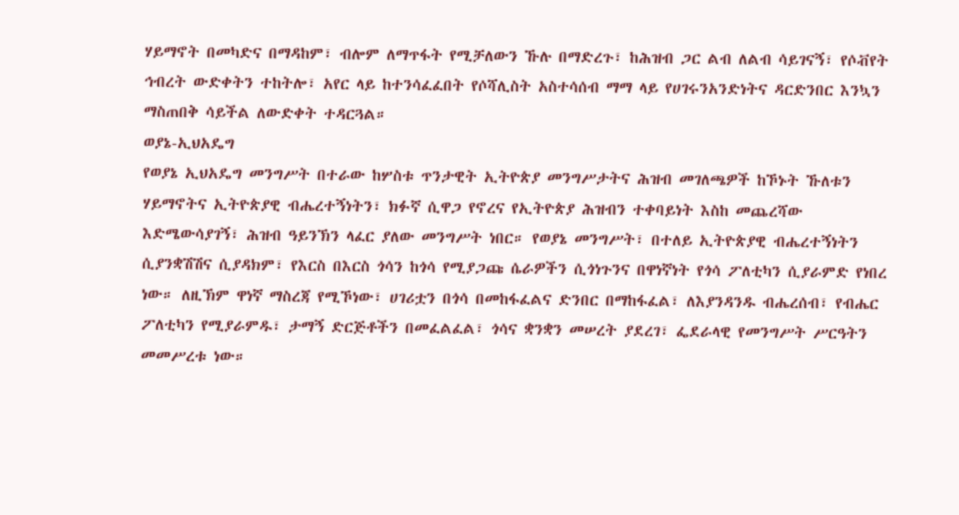ሃይማኖት በመካድና በማዳከም፣ ብሎም ለማጥፋት የሚቻለውን ኹሉ በማድረጉ፣ ከሕዝብ ጋር ልብ ለልብ ሳይገናኝ፣ የሶቭየት ኅብረት ውድቀትን ተከትሎ፣ አየር ላይ ከተንሳፈፈበት የሶሻሊስት አስተሳሰብ ማማ ላይ የሀገሩንአንድነትና ዳርድንበር እንኳን ማስጠበቅ ሳይችል ለውድቀት ተዳርጓል።
ወያኔ-ኢህአዴግ
የወያኔ ኢህአዴግ መንግሥት በተራው ከሦስቱ ጥንታዊት ኢትዮጵያ መንግሥታትና ሕዝብ መገለጫዎች ከኾኑት ኹለቱን ሃይማኖትና ኢትዮጵያዊ ብሔረተኝነትን፣ ክፉኛ ሲዋጋ የኖረና የኢትዮጵያ ሕዝብን ተቀባይነት እስከ መጨረሻው እድሜውሳያገኝ፣ ሕዝብ ዓይንኽን ላፈር ያለው መንግሥት ነበር። የወያኔ መንግሥት፣ በተለይ ኢትዮጵያዊ ብሔረተኝነትን ሲያንቋሽሽና ሲያዳክም፣ የእርስ በእርስ ጎሳን ከጎሳ የሚያጋጩ ሴራዎችን ሲጎነጉንና በዋነኛነት የጎሳ ፖለቲካን ሲያራምድ የነበረ ነው። ለዚኽም ዋነኛ ማስረጃ የሚኾነው፣ ሀገሪቷን በጎሳ በመከፋፈልና ድንበር በማከፋፈል፣ ለእያንዳንዱ ብሔረሰብ፣ የብሔር ፖለቲካን የሚያራምዱ፣ ታማኝ ድርጅቶችን በመፈልፈል፣ ጎሳና ቋንቋን መሠረት ያደረገ፣ ፌደራላዊ የመንግሥት ሥርዓትን መመሥረቱ ነው።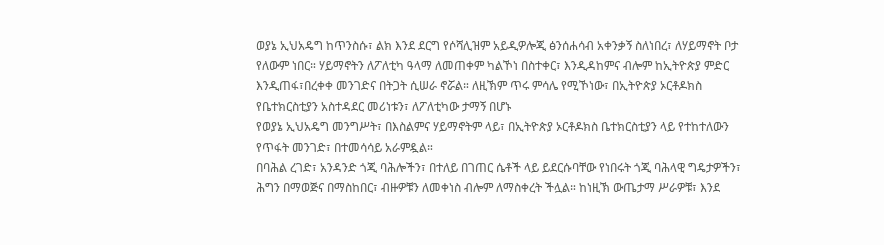ወያኔ ኢህአዴግ ከጥንስሱ፣ ልክ እንደ ደርግ የሶሻሊዝም አይዲዎሎጂ ፅንሰሐሳብ አቀንቃኝ ስለነበረ፣ ለሃይማኖት ቦታ የለውም ነበር። ሃይማኖትን ለፖለቲካ ዓላማ ለመጠቀም ካልኾነ በስተቀር፣ እንዲዳከምና ብሎም ከኢትዮጵያ ምድር እንዲጠፋ፣በረቀቀ መንገድና በትጋት ሲሠራ ኖሯል። ለዚኽም ጥሩ ምሳሌ የሚኾነው፣ በኢትዮጵያ ኦርቶዶክስ የቤተክርስቲያን አስተዳደር መሪነቱን፣ ለፖለቲካው ታማኝ በሆኑ
የወያኔ ኢህአዴግ መንግሥት፣ በእስልምና ሃይማኖትም ላይ፣ በኢትዮጵያ ኦርቶዶክስ ቤተክርስቲያን ላይ የተከተለውን የጥፋት መንገድ፣ በተመሳሳይ አራምዷል።
በባሕል ረገድ፣ አንዳንድ ጎጂ ባሕሎችን፣ በተለይ በገጠር ሴቶች ላይ ይደርሱባቸው የነበሩት ጎጂ ባሕላዊ ግዴታዎችን፣ ሕግን በማወጅና በማስከበር፣ ብዙዎቹን ለመቀነስ ብሎም ለማስቀረት ችሏል። ከነዚኽ ውጤታማ ሥራዎቹ፣ እንደ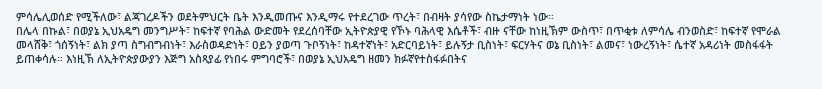ምሳሌሊወሰድ የሚችለው፣ ልጃገረዶችን ወደትምህርት ቤት እንዲመጡና እንዲማሩ የተደረገው ጥረት፣ በብዛት ያሳየው ስኬታማነት ነው።
በሌላ በኩል፣ በወያኔ ኢህአዴግ መንግሥት፣ ከፍተኛ የባሕል ውድመት የደረሰባቸው ኢትዮጵያዊ የኾኑ ባሕላዊ እሴቶች፣ ብዙ ናቸው ከነዚኽም ውስጥ፣ በጥቂቱ ለምሳሌ ብንወስድ፣ ከፍተኛ የሞራል መላሸቅ፣ ጎሰኝነት፣ ልክ ያጣ ስግብግብነት፣ እራስወዳድነት፣ ዐይን ያወጣ ጉቦኝነት፣ ከዳተኛነት፣ አድርባይነት፣ ይሉኝታ ቢስነት፣ ፍርሃትና ወኔ ቢስነት፣ ልመና፣ ነውረኝነት፣ ሴተኛ አዳሪነት መስፋፋት ይጠቀሳሉ። እነዚኽ ለኢትዮጵያውያን እጅግ አስጻያፊ የነበሩ ምግባሮች፣ በወያኔ ኢህአዴግ ዘመን ክፉኛየተስፋፉበትና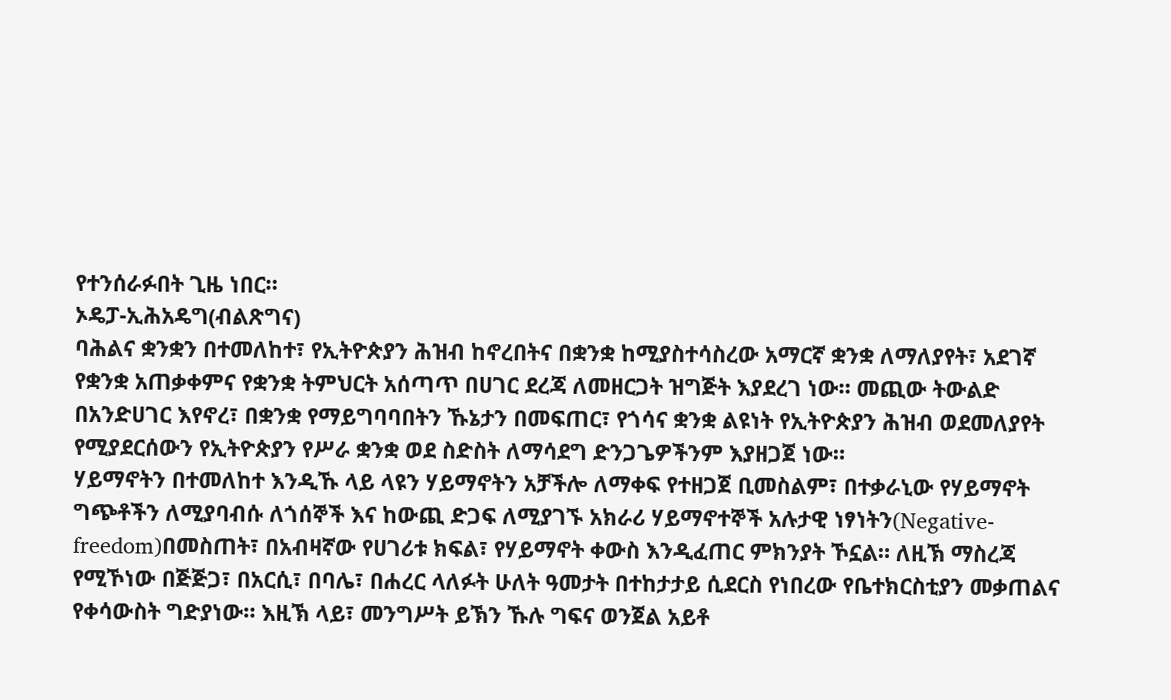የተንሰራፉበት ጊዜ ነበር።
ኦዴፓ-ኢሕአዴግ(ብልጽግና)
ባሕልና ቋንቋን በተመለከተ፣ የኢትዮጵያን ሕዝብ ከኖረበትና በቋንቋ ከሚያስተሳስረው አማርኛ ቋንቋ ለማለያየት፣ አደገኛ የቋንቋ አጠቃቀምና የቋንቋ ትምህርት አሰጣጥ በሀገር ደረጃ ለመዘርጋት ዝግጅት እያደረገ ነው። መጪው ትውልድ በአንድሀገር እየኖረ፣ በቋንቋ የማይግባባበትን ኹኔታን በመፍጠር፣ የጎሳና ቋንቋ ልዩነት የኢትዮጵያን ሕዝብ ወደመለያየት የሚያደርሰውን የኢትዮጵያን የሥራ ቋንቋ ወደ ስድስት ለማሳደግ ድንጋጌዎችንም እያዘጋጀ ነው።
ሃይማኖትን በተመለከተ እንዲኹ ላይ ላዩን ሃይማኖትን አቻችሎ ለማቀፍ የተዘጋጀ ቢመስልም፣ በተቃራኒው የሃይማኖት ግጭቶችን ለሚያባብሱ ለጎሰኞች እና ከውጪ ድጋፍ ለሚያገኙ አክራሪ ሃይማኖተኞች አሉታዊ ነፃነትን(Negative-freedom)በመስጠት፣ በአብዛኛው የሀገሪቱ ክፍል፣ የሃይማኖት ቀውስ እንዲፈጠር ምክንያት ኾኗል። ለዚኽ ማስረጃ የሚኾነው በጅጅጋ፣ በአርሲ፣ በባሌ፣ በሐረር ላለፉት ሁለት ዓመታት በተከታታይ ሲደርስ የነበረው የቤተክርስቲያን መቃጠልና የቀሳውስት ግድያነው። እዚኽ ላይ፣ መንግሥት ይኽን ኹሉ ግፍና ወንጀል አይቶ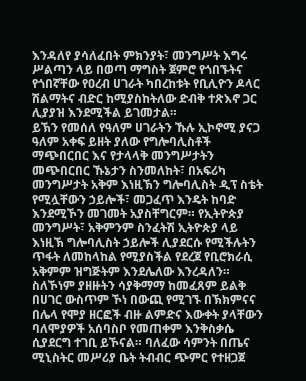እንዳለየ ያሳለፈበት ምክንያት፣ መንግሥት እግሩ ሥልጣን ላይ በወጣ ማግስት ጀምሮ የጎበኙትና የጎበኛቸው የዐረብ ሀገራት ካበረከቱት የቢሊዮን ዶላር ሽልማትና ብድር ከሚያስከትለው ድብቅ ተጽእኖ ጋር ሊያያዝ እንደሚችል ይገመታል።
ይኽን የመሰለ የዓለም ሀገራትን ኹሉ ኢኮኖሚ ያናጋ ዓለም አቀፍ ይዘት ያለው የግሎባሊስቶች ማጭበርበር እና የታላላቅ መንግሥታትን መጭበርበር ኹኔታን ስንመለከት፣ በአፍሪካ መንግሥታት አቅም እነዚኽን ግሎባሊስት ዲፕ ስቴት የሚሏቸውን ኃይሎች፣ መጋፈጥ እንዴት ከባድ እንደሚኾን መገመት አያስቸግርም። የኢትዮጵያ መንግሥት፣ አቅምንም ስንፈትሽ ኢትዮጵያ ላይ እነዚኽ ግሎባሊስት ኃይሎች ሊያደርሱ የሚችሉትን ጥፋት ለመከላከል የሚያስችል የደረጀ የቢሮክራሲ አቅምም ዝግጅትም እንደሌለው እንረዳለን። ስለኾነም ያዘዙትን ሳያቅማማ ከመፈጸም ይልቅ በሀገር ውስጥም ኾነ በውጪ የሚገኙ በኽክምናና በሌላ የሞያ ዘርፎች ብዙ ልምድና እውቀት ያላቸውን ባለሞያዎች አሰባስቦ የመጠቀም እንቅስቃሴ ሲያደርግ ተገቢ ይኾናል። ባለፈው ሳምንት በጤና ሚኒስትር መሥሪያ ቤት ትብብር ጭምር የተዘጋጀ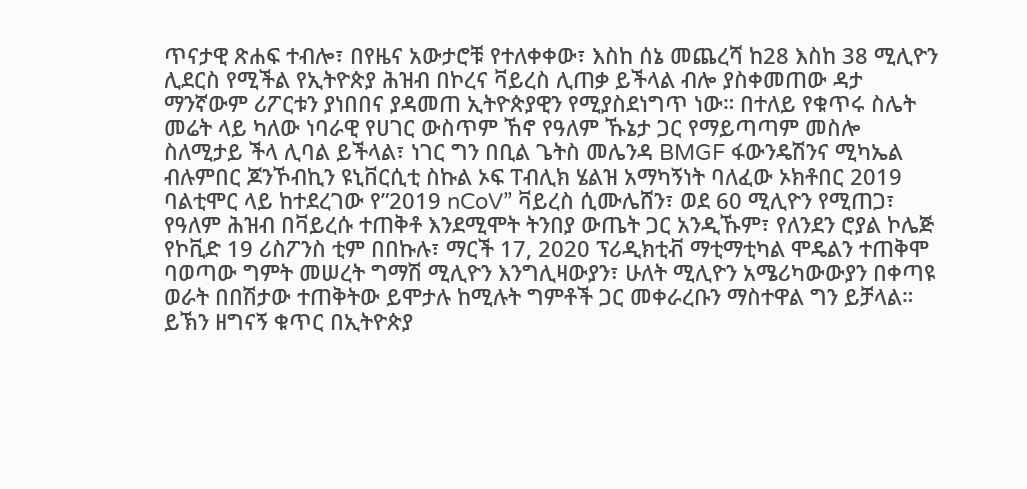ጥናታዊ ጽሐፍ ተብሎ፣ በየዜና አውታሮቹ የተለቀቀው፣ እስከ ሰኔ መጨረሻ ከ28 እስከ 38 ሚሊዮን ሊደርስ የሚችል የኢትዮጵያ ሕዝብ በኮረና ቫይረስ ሊጠቃ ይችላል ብሎ ያስቀመጠው ዳታ ማንኛውም ሪፖርቱን ያነበበና ያዳመጠ ኢትዮጵያዊን የሚያስደነግጥ ነው። በተለይ የቁጥሩ ስሌት መሬት ላይ ካለው ነባራዊ የሀገር ውስጥም ኸኖ የዓለም ኹኔታ ጋር የማይጣጣም መስሎ ስለሚታይ ችላ ሊባል ይችላል፣ ነገር ግን በቢል ጌትስ መሌንዳ BMGF ፋውንዴሽንና ሚካኤል ብሉምበር ጆንኾብኪን ዩኒቨርሲቲ ስኩል ኦፍ ፐብሊክ ሄልዝ አማካኝነት ባለፈው ኦክቶበር 2019 ባልቲሞር ላይ ከተደረገው የ”2019 nCoV” ቫይረስ ሲሙሌሸን፣ ወደ 60 ሚሊዮን የሚጠጋ፣ የዓለም ሕዝብ በቫይረሱ ተጠቅቶ እንደሚሞት ትንበያ ውጤት ጋር አንዲኹም፣ የለንደን ሮያል ኮሌጅ የኮቪድ 19 ሪስፖንስ ቲም በበኩሉ፣ ማርች 17, 2020 ፕሪዲክቲቭ ማቲማቲካል ሞዴልን ተጠቅሞ ባወጣው ግምት መሠረት ግማሽ ሚሊዮን እንግሊዛውያን፣ ሁለት ሚሊዮን አሜሪካውውያን በቀጣዩ ወራት በበሽታው ተጠቅትው ይሞታሉ ከሚሉት ግምቶች ጋር መቀራረቡን ማስተዋል ግን ይቻላል። ይኽን ዘግናኝ ቁጥር በኢትዮጵያ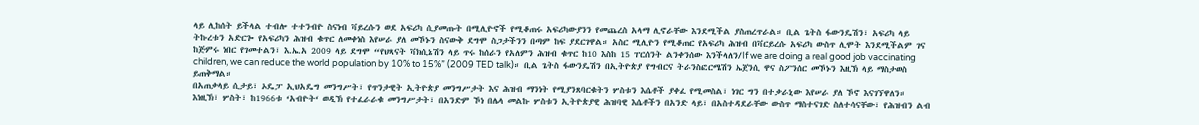ላይ ሊከሰት ይችላል ተብሎ ተተንብዮ ስናነብ ቫይረሱን ወደ አፍሪካ ሲያመጡት በሚሊዮኖች የሚቆጠሩ አፍሪካውያንን የመጨረስ አላማ ሊኖራቸው እንደሚችል ያስጠረጥራል። ቢል ጌትስ ፋውንዴሽን፣ አፍሪካ ላይ ትኩረቱን አድርጐ የአፍሪካን ሕዝብ ቁጥር ለመቀነስ እየሠራ ያለ መኾኑን ስናውቅ ደግሞ ስጋታችንን በጣም ከፍ ያደርገዋል። አስር ሚሊዮን የሚቆጠር የአፍሪካ ሕዝብ በቫርይረሱ አፍሪካ ውስጥ ሊሞት እንደሚችልም ገና ከጅምሩ ነበር የገመተልን፣ እ.ኤ.አ 2009 ላይ ደግሞ “የህጻናት ቫክሲኔሽን ላይ ጥሩ ከሰራን የአለምን ሕዝብ ቁጥር ከ10 እስከ 15 ፐርሰንት ልንቀንሰው እንችላለን/If we are doing a real good job vaccinating children, we can reduce the world population by 10% to 15%” (2009 TED talk)። ቢል ጌትስ ፋውንዴሽን በኢትዮጵያ የግብርና ትራንስፎርሜሽን ኤጀንሲ ዋና ስፖንሰር መኾኑን እዚኽ ላይ ማስታወስ ይጠቅማል።
በአጠቃላይ ሲታይ፣ ኦዴፓ ኢህአዴግ መንግሥት፣ የጥንታዊት ኢትዮጵያ መንግሥታት እና ሕዝብ ማንነት የሚያንጸባርቁትን ሦስቱን እሴቶች ያቀፈ የሚመስል፣ ነገር ግን በተቃራኒው እየሠራ ያለ ኾኖ እናገኘዋለን።
እነዚኽ፣ ሦስት፣ ከ1966ቱ ‘አብዮት‘ ወዲኽ የተፈራራቁ መንግሥታት፣ በአንድም ኾነ በሌላ መልኩ ሦስቱን ኢትዮጵያዊ ሕዝባዊ እሴቶችን በአንድ ላይ፣ በአስተዳደራቸው ውስጥ ማስተናገድ ስለተሳናቸው፣ የሕዝብን ልብ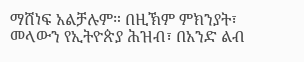ማሸነፍ አልቻሉም። በዚኽም ምክንያት፣ መላውን የኢትዮጵያ ሕዝብ፣ በአንድ ልብ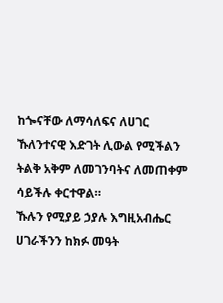ከጐናቸው ለማሳለፍና ለሀገር ኹለንተናዊ እድገት ሊውል የሚችልን ትልቅ አቅም ለመገንባትና ለመጠቀም ሳይችሉ ቀርተዋል።
ኹሉን የሚያይ ኃያሉ እግዚአብሔር ሀገራችንን ከክፉ መዓት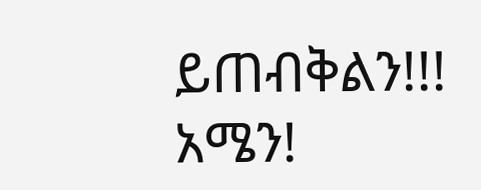ይጠብቅልን!!!
አሜን!